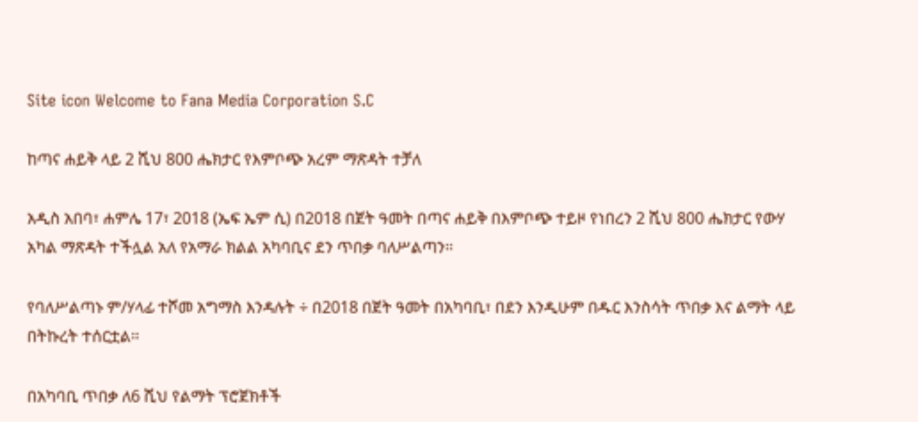Site icon Welcome to Fana Media Corporation S.C

ከጣና ሐይቅ ላይ 2 ሺህ 800 ሔክታር የእምቦጭ አረም ማጽዳት ተቻለ

አዲስ አበባ፣ ሐምሌ 17፣ 2018 (ኤፍ ኤም ሲ) በ2018 በጀት ዓመት በጣና ሐይቅ በእምቦጭ ተይዞ የነበረን 2 ሺህ 800 ሔክታር የውሃ አካል ማጽዳት ተችሏል አለ የአማራ ክልል አካባቢና ደን ጥበቃ ባለሥልጣን፡፡

የባለሥልጣኑ ም/ሃላፊ ተሾመ አግማስ እንዳሉት ÷ በ2018 በጀት ዓመት በአካባቢ፣ በደን እንዲሁም በዱር እንስሳት ጥበቃ እና ልማት ላይ በትኩረት ተሰርቷል፡፡

በአካባቢ ጥበቃ ለ6 ሺህ የልማት ፕሮጀክቶች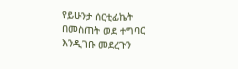የይሁንታ ሰርቲፊኬት በመስጠት ወደ ተግባር እንዲገቡ መደረጉን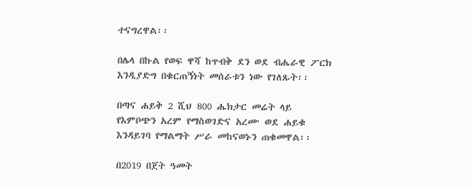ተናግረዋል፡፡

በሌላ በኩል የወፍ ዋሻ ከጥብቅ ደን ወደ ብሔራዊ ፖርክ እንዲያድግ በቁርጠኝነት መሰራቱን ነው የገለጹት፡፡

በጣና ሐይቅ 2 ሺህ 800 ሔክታር መሬት ላይ የእምቦጭን አረም የማስወገድና አረሙ ወደ ሐይቁ እንዳይገባ የማልማት ሥራ መከናወኑን ጠቁመዋል፡፡

በ2019 በጀት ዓመት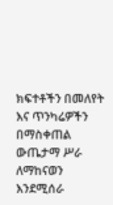ክፍተቶችን በመለየት እና ጥንካሬዎችን በማስቀጠል ውጤታማ ሥራ ለማከናወን እንደሚሰራ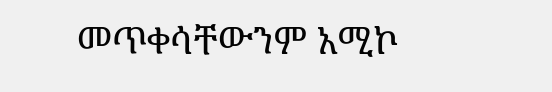መጥቀሳቸውንም አሚኮ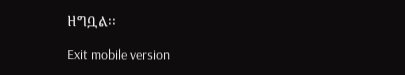ዘግቧል፡፡

Exit mobile version